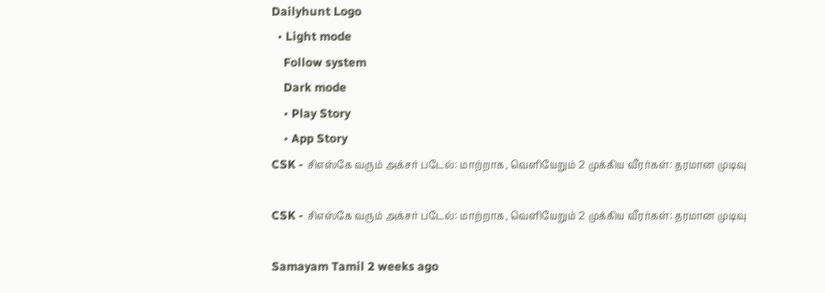Dailyhunt Logo
  • Light mode
    Follow system
    Dark mode
    • Play Story
    • App Story
CSK - சிஎஸ்கே வரும் அக்சர் படேல்: மாற்றாக, வெளியேறும் 2 முக்கிய வீரர்கள்: தரமான முடிவு

CSK - சிஎஸ்கே வரும் அக்சர் படேல்: மாற்றாக, வெளியேறும் 2 முக்கிய வீரர்கள்: தரமான முடிவு

Samayam Tamil 2 weeks ago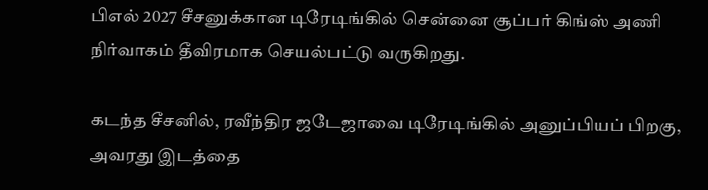பிஎல் 2027 சீசனுக்கான டிரேடிங்கில் சென்னை சூப்பர் கிங்ஸ் அணி நிர்வாகம் தீவிரமாக செயல்பட்டு வருகிறது.

கடந்த சீசனில், ரவீந்திர ஜடேஜாவை டிரேடிங்கில் அனுப்பியப் பிறகு, அவரது இடத்தை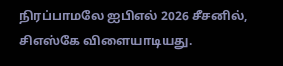நிரப்பாமலே ஐபிஎல் 2026 சீசனில், சிஎஸ்கே விளையாடியது.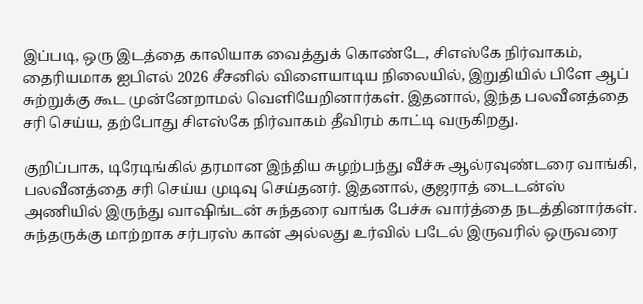இப்படி, ஒரு இடத்தை காலியாக வைத்துக் கொண்டே, சிஎஸ்கே நிர்வாகம், தைரியமாக ஐபிஎல் 2026 சீசனில் விளையாடிய நிலையில், இறுதியில் பிளே ஆப் சுற்றுக்கு கூட முன்னேறாமல் வெளியேறினார்கள். இதனால், இந்த பலவீனத்தை சரி செய்ய, தற்போது சிஎஸ்கே நிர்வாகம் தீவிரம் காட்டி வருகிறது.

குறிப்பாக, டிரேடிங்கில் தரமான இந்திய சுழற்பந்து வீச்சு ஆல்ரவுண்டரை வாங்கி, பலவீனத்தை சரி செய்ய முடிவு செய்தனர். இதனால், குஜராத் டைடன்ஸ் அணியில் இருந்து வாஷிங்டன் சுந்தரை வாங்க பேச்சு வார்த்தை நடத்தினார்கள். சுந்தருக்கு மாற்றாக சர்பரஸ் கான் அல்லது உர்வில் படேல் இருவரில் ஒருவரை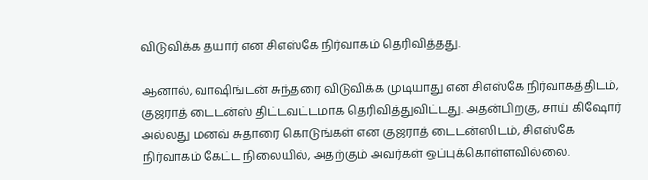விடுவிக்க தயார் என சிஎஸ்கே நிர்வாகம் தெரிவித்தது.

ஆனால், வாஷிங்டன் சுந்தரை விடுவிக்க முடியாது என சிஎஸ்கே நிர்வாகத்திடம், குஜராத் டைடன்ஸ் திட்டவட்டமாக தெரிவித்துவிட்டது. அதன்பிறகு, சாய் கிஷோர் அல்லது மனவ் சுதாரை கொடுங்கள் என குஜராத் டைடன்ஸிடம், சிஎஸ்கே நிர்வாகம் கேட்ட நிலையில், அதற்கும் அவர்கள் ஒப்புக்கொள்ளவில்லை.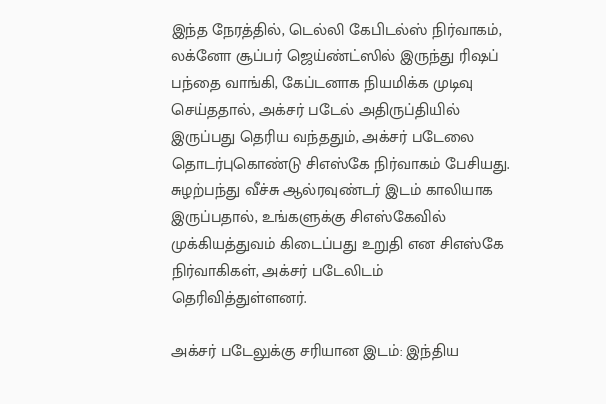இந்த நேரத்தில், டெல்லி கேபிடல்ஸ் நிர்வாகம், லக்னோ சூப்பர் ஜெய்ண்ட்ஸில் இருந்து ரிஷப் பந்தை வாங்கி, கேப்டனாக நியமிக்க முடிவு செய்ததால், அக்சர் படேல் அதிருப்தியில் இருப்பது தெரிய வந்ததும், அக்சர் படேலை தொடர்புகொண்டு சிஎஸ்கே நிர்வாகம் பேசியது. சுழற்பந்து வீச்சு ஆல்ரவுண்டர் இடம் காலியாக இருப்பதால், உங்களுக்கு சிஎஸ்கேவில் முக்கியத்துவம் கிடைப்பது உறுதி என சிஎஸ்கே நிர்வாகிகள், அக்சர் படேலிடம் தெரிவித்துள்ளனர்.

அக்சர் படேலுக்கு சரியான இடம்: இந்திய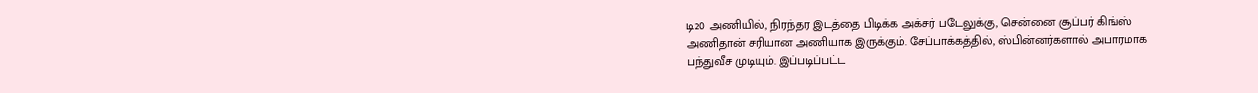டி20 அணியில், நிரந்தர இடத்தை பிடிக்க அக்சர் படேலுக்கு, சென்னை சூப்பர் கிங்ஸ் அணிதான் சரியான அணியாக இருக்கும். சேப்பாக்கத்தில், ஸ்பின்னர்களால் அபாரமாக பந்துவீச முடியும். இப்படிப்பட்ட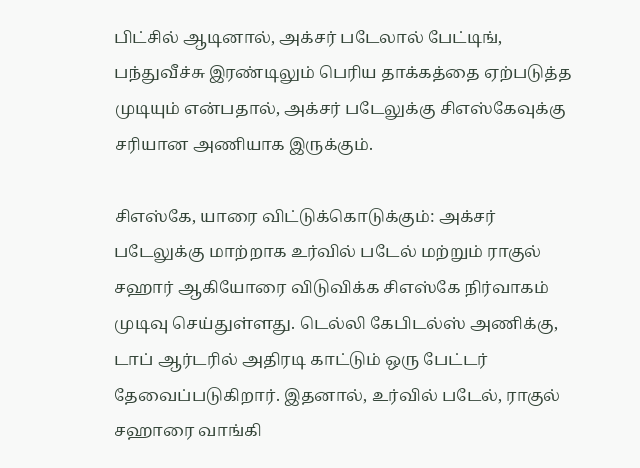பிட்சில் ஆடினால், அக்சர் படேலால் பேட்டிங், பந்துவீச்சு இரண்டிலும் பெரிய தாக்கத்தை ஏற்படுத்த முடியும் என்பதால், அக்சர் படேலுக்கு சிஎஸ்கேவுக்கு சரியான அணியாக இருக்கும்.

சிஎஸ்கே, யாரை விட்டுக்கொடுக்கும்: அக்சர் படேலுக்கு மாற்றாக உர்வில் படேல் மற்றும் ராகுல் சஹார் ஆகியோரை விடுவிக்க சிஎஸ்கே நிர்வாகம் முடிவு செய்துள்ளது. டெல்லி கேபிடல்ஸ் அணிக்கு, டாப் ஆர்டரில் அதிரடி காட்டும் ஒரு பேட்டர் தேவைப்படுகிறார். இதனால், உர்வில் படேல், ராகுல் சஹாரை வாங்கி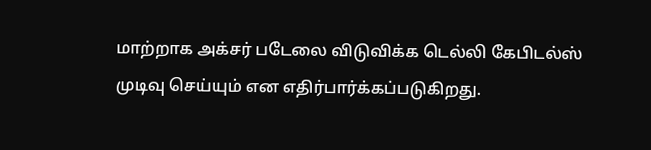மாற்றாக அக்சர் படேலை விடுவிக்க டெல்லி கேபிடல்ஸ் முடிவு செய்யும் என எதிர்பார்க்கப்படுகிறது.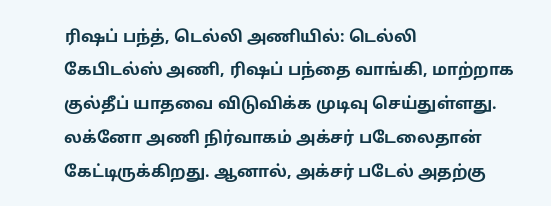ரிஷப் பந்த், டெல்லி அணியில்: டெல்லி கேபிடல்ஸ் அணி, ரிஷப் பந்தை வாங்கி, மாற்றாக குல்தீப் யாதவை விடுவிக்க முடிவு செய்துள்ளது. லக்னோ அணி நிர்வாகம் அக்சர் படேலைதான் கேட்டிருக்கிறது. ஆனால், அக்சர் படேல் அதற்கு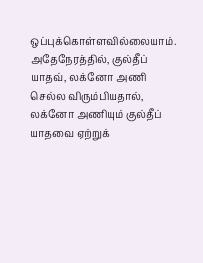ஒப்புக்கொள்ளவில்லையாம். அதேநேரத்தில், குல்தீப் யாதவ், லக்னோ அணி செல்ல விரும்பியதால், லக்னோ அணியும் குல்தீப் யாதவை ஏற்றுக்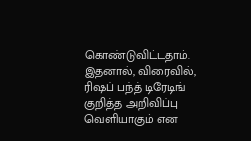கொண்டுவிட்டதாம். இதனால், விரைவில், ரிஷப் பந்த் டிரேடிங் குறித்த அறிவிப்பு வெளியாகும் என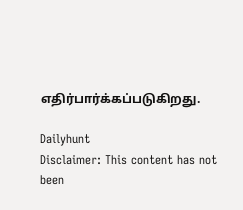எதிர்பார்க்கப்படுகிறது.

Dailyhunt
Disclaimer: This content has not been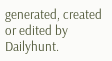generated, created or edited by Dailyhunt.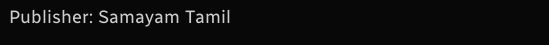Publisher: Samayam Tamil